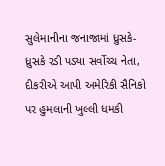સુલેમાનીના જનાજામાં ધ્રુસકે-ધ્રુસકે રડી પડ્યા સર્વોચ્ચ નેતા, દીકરીએ આપી અમેરિકી સૈનિકો પર હુમલાની ખુલ્લી ધમકી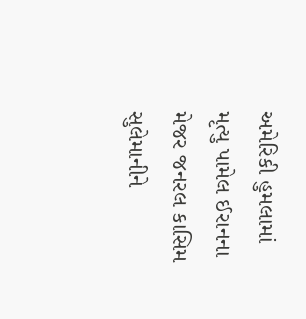અમેરિકી હુમલામાં મૃત્યુ પામેલ ઈરાનના મેજર જનરલ કાસિમ સુલેમાનીને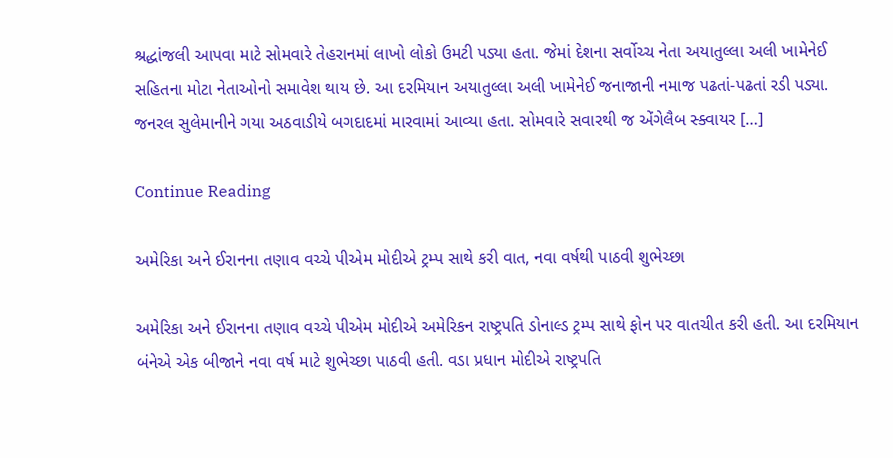શ્રદ્ધાંજલી આપવા માટે સોમવારે તેહરાનમાં લાખો લોકો ઉમટી પડ્યા હતા. જેમાં દેશના સર્વોચ્ચ નેતા અયાતુલ્લા અલી ખામેનેઈ સહિતના મોટા નેતાઓનો સમાવેશ થાય છે. આ દરમિયાન અયાતુલ્લા અલી ખામેનેઈ જનાજાની નમાજ પઢતાં-પઢતાં રડી પડ્યા. જનરલ સુલેમાનીને ગયા અઠવાડીયે બગદાદમાં મારવામાં આવ્યા હતા. સોમવારે સવારથી જ એંગેલૈબ સ્ક્વાયર […]

Continue Reading

અમેરિકા અને ઈરાનના તણાવ વચ્ચે પીએમ મોદીએ ટ્રમ્પ સાથે કરી વાત, નવા વર્ષથી પાઠવી શુભેચ્છા

અમેરિકા અને ઈરાનના તણાવ વચ્ચે પીએમ મોદીએ અમેરિકન રાષ્ટ્રપતિ ડોનાલ્ડ ટ્રમ્પ સાથે ફોન પર વાતચીત કરી હતી. આ દરમિયાન બંનેએ એક બીજાને નવા વર્ષ માટે શુભેચ્છા પાઠવી હતી. વડા પ્રધાન મોદીએ રાષ્ટ્રપતિ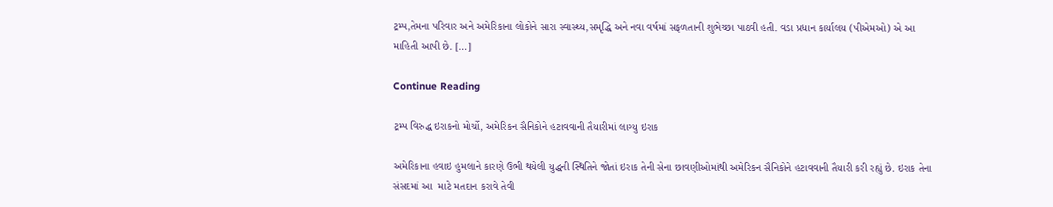ટ્રમ્પ,તેમના પરિવાર અને અમેરિકાના લોકોને સારા સ્વાસ્થ્ય,સમૃદ્ધિ અને નવા વર્ષમાં સફળતાની શુભેચ્છા પાઠવી હતી. વડા પ્રધાન કાર્યાલય (પીએમઓ) એ આ માહિતી આપી છે. […]

Continue Reading

ટ્રમ્પ વિરુદ્ધ ઇરાકનો મોર્ચો, અમેરિકન સૈનિકોને હટાવવાની તૈયારીમાં લાગ્યુ ઇરાક

અમેરિકાના હવાઇ હુમલાને કારણે ઉભી થયેલી યુદ્ધની સ્થિતિને જોતાં ઇરાક તેની સેના છાવણીઓમાંથી અમેરિકન સૈનિકોને હટાવવાની તૈયારી કરી રહ્યું છે. ઇરાક તેના સંસદમાં આ  માટે મતદાન કરાવે તેવી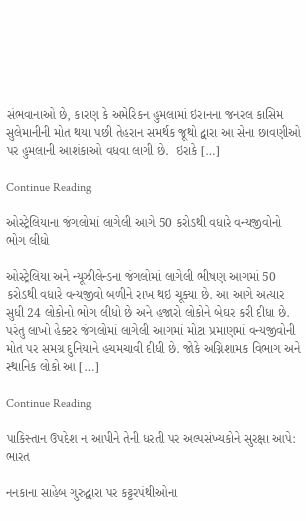સંભવાનાઓ છે, કારણ કે અમેરિકન હુમલામાં ઇરાનના જનરલ કાસિમ સુલેમાનીની મોત થયા પછી તેહરાન સમર્થક જૂથો દ્વારા આ સેના છાવણીઓ પર હુમલાની આશંકાઓ વધવા લાગી છે.  ઇરાકે […]

Continue Reading

ઓસ્ટ્રેલિયાના જંગલોમાં લાગેલી આગે 50 કરોડથી વધારે વન્યજીવોનો ભોગ લીધો

ઓસ્ટ્રેલિયા અને ન્યૂઝીલેન્ડના જંગલોમાં લાગેલી ભીષણ આગમાં 50 કરોડથી વધારે વન્યજીવો બળીને રાખ થઇ ચૂક્યા છે. આ આગે અત્યાર સુધી 24 લોકોનો ભોગ લીધો છે અને હજારો લોકોને બેઘર કરી દીધા છે. પરંતુ લાખો હેક્ટર જંગલોમાં લાગેલી આગમાં મોટા પ્રમાણમાં વન્યજીવોની મોત પર સમગ્ર દુનિયાને હચમચાવી દીધી છે. જોકે અગ્નિશામક વિભાગ અને સ્થાનિક લોકો આ […]

Continue Reading

પાકિસ્તાન ઉપદેશ ન આપીને તેની ધરતી પર અલ્પસંખ્યકોને સુરક્ષા આપે: ભારત

નનકાના સાહેબ ગુરુદ્વારા પર કટ્ટરપંથીઓના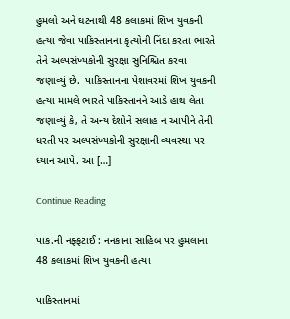હુમલો અને ઘટનાથી 48 કલાકમાં શિખ યુવકની હત્યા જેવા પાકિસ્તાનના કૃત્યોની નિંદા કરતા ભારતે તેને અલ્પસંખ્યકોની સુરક્ષા સુનિશ્ચિત કરવા જણાવ્યું છે.  પાકિસ્તાનના પેશાવરમાં શિખ યુવકની હત્યા મામલે ભારતે પાકિસ્તાનને આડે હાથ લેતા જણાવ્યું કે, તે અન્ય દેશોને સલાહ ન આપીને તેની ધરતી પર અલ્પસંખ્યકોની સુરક્ષાની વ્યવસ્થા પર ધ્યાન આપે. આ […]

Continue Reading

પાક.ની નફ્ફટાઈ : નનકાના સાહિબ પર હુમલાના 48 કલાકમાં શિખ યુવકની હત્યા

પાકિસ્તાનમાં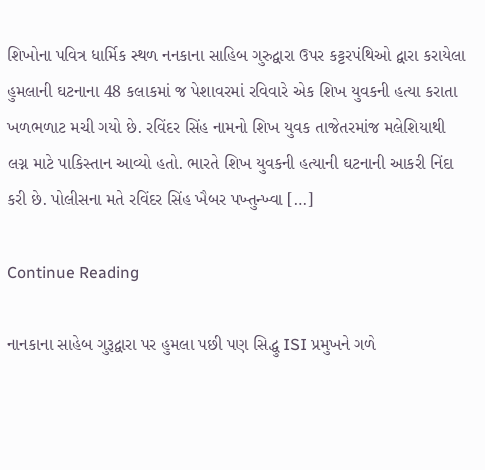શિખોના પવિત્ર ધાર્મિક સ્થળ નનકાના સાહિબ ગુરુદ્વારા ઉપર કટ્ટરપંથિઓ દ્વારા કરાયેલા હુમલાની ઘટનાના 48 કલાકમાં જ પેશાવરમાં રવિવારે એક શિખ યુવકની હત્યા કરાતા ખળભળાટ મચી ગયો છે. રવિંદર સિંહ નામનો શિખ યુવક તાજેતરમાંજ મલેશિયાથી લગ્ન માટે પાકિસ્તાન આવ્યો હતો. ભારતે શિખ યુવકની હત્યાની ઘટનાની આકરી નિંદા કરી છે. પોલીસના મતે રવિંદર સિંહ ખૈબર પખ્તુન્ખ્વા […]

Continue Reading

નાનકાના સાહેબ ગુરૂદ્વારા પર હુમલા પછી પણ સિદ્ધુ ISI પ્રમુખને ગળે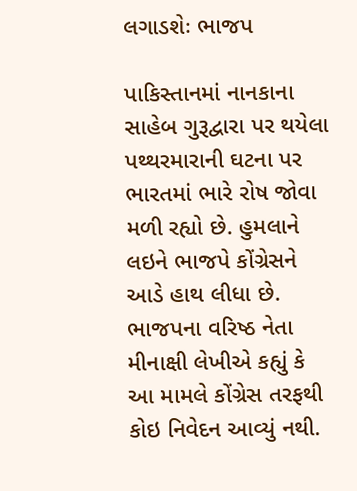લગાડશેઃ ભાજપ

પાકિસ્તાનમાં નાનકાના સાહેબ ગુરૂદ્વારા પર થયેલા પથ્થરમારાની ઘટના પર ભારતમાં ભારે રોષ જોવા મળી રહ્યો છે. હુમલાને લઇને ભાજપે કોંગ્રેસને આડે હાથ લીધા છે. ભાજપના વરિષ્ઠ નેતા મીનાક્ષી લેખીએ કહ્યું કે આ મામલે કોંગ્રેસ તરફથી કોઇ નિવેદન આવ્યું નથી.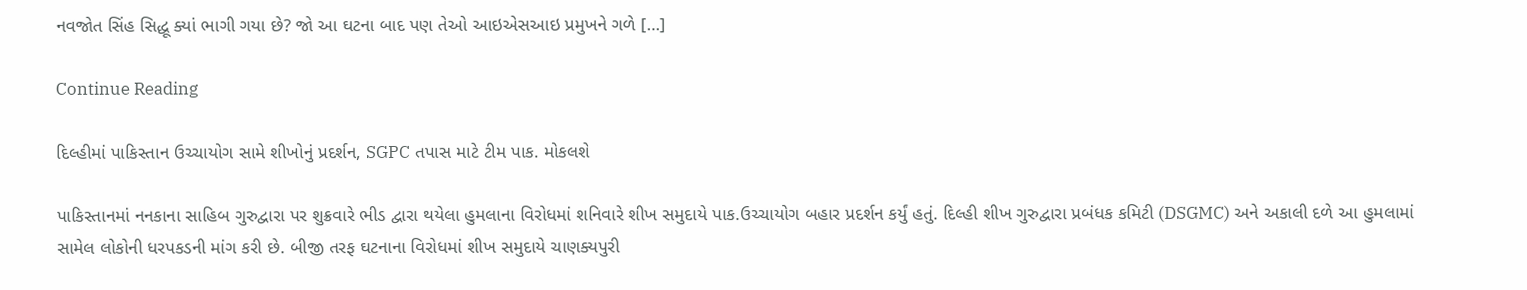નવજોત સિંહ સિદ્ધૂ ક્યાં ભાગી ગયા છે? જો આ ઘટના બાદ પણ તેઓ આઇએસઆઇ પ્રમુખને ગળે […]

Continue Reading

દિલ્હીમાં પાકિસ્તાન ઉચ્ચાયોગ સામે શીખોનું પ્રદર્શન, SGPC તપાસ માટે ટીમ પાક. મોકલશે

પાકિસ્તાનમાં નનકાના સાહિબ ગુરુદ્વારા પર શુક્રવારે ભીડ દ્વારા થયેલા હુમલાના વિરોધમાં શનિવારે શીખ સમુદાયે પાક.ઉચ્ચાયોગ બહાર પ્રદર્શન કર્યું હતું. દિલ્હી શીખ ગુરુદ્વારા પ્રબંધક કમિટી (DSGMC) અને અકાલી દળે આ હુમલામાં સામેલ લોકોની ધરપકડની માંગ કરી છે. બીજી તરફ ઘટનાના વિરોધમાં શીખ સમુદાયે ચાણક્યપુરી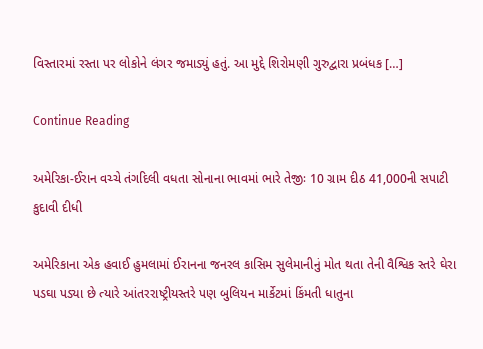વિસ્તારમાં રસ્તા પર લોકોને લંગર જમાડ્યું હતું. આ મુદ્દે શિરોમણી ગુરુદ્વારા પ્રબંધક […]

Continue Reading

અમેરિકા-ઈરાન વચ્ચે તંગદિલી વધતા સોનાના ભાવમાં ભારે તેજીઃ 10 ગ્રામ દીઠ 41,000ની સપાટી કુદાવી દીધી

અમેરિકાના એક હવાઈ હુમલામાં ઈરાનના જનરલ કાસિમ સુલેમાનીનું મોત થતા તેની વૈશ્વિક સ્તરે ઘેરા પડઘા પડ્યા છે ત્યારે આંતરરાષ્ટ્રીયસ્તરે પણ બુલિયન માર્કેટમાં કિંમતી ધાતુના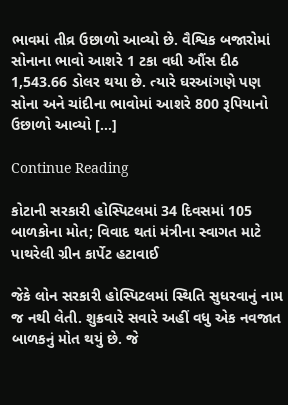ભાવમાં તીવ્ર ઉછાળો આવ્યો છે. વૈશ્વિક બજારોમાં સોનાના ભાવો આશરે 1 ટકા વધી ઔંસ દીઠ 1,543.66 ડોલર થયા છે. ત્યારે ઘરઆંગણે પણ સોના અને ચાંદીના ભાવોમાં આશરે 800 રૂપિયાનો ઉછાળો આવ્યો […]

Continue Reading

કોટાની સરકારી હોસ્પિટલમાં 34 દિવસમાં 105 બાળકોના મોત; વિવાદ થતાં મંત્રીના સ્વાગત માટે પાથરેલી ગ્રીન કાર્પેટ હટાવાઈ

જેકે લોન સરકારી હોસ્પિટલમાં સ્થિતિ સુધરવાનું નામ જ નથી લેતી. શુક્રવારે સવારે અહીં વધુ એક નવજાત બાળકનું મોત થયું છે. જે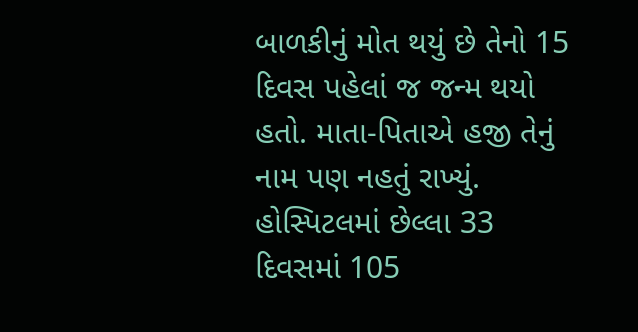બાળકીનું મોત થયું છે તેનો 15 દિવસ પહેલાં જ જન્મ થયો હતો. માતા-પિતાએ હજી તેનું નામ પણ નહતું રાખ્યું. હોસ્પિટલમાં છેલ્લા 33 દિવસમાં 105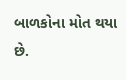બાળકોના મોત થયા છે.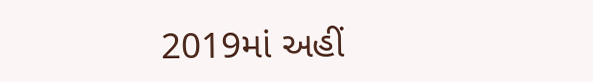2019માં અહીં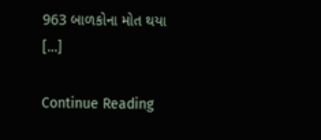963 બાળકોના મોત થયા […]

Continue Reading